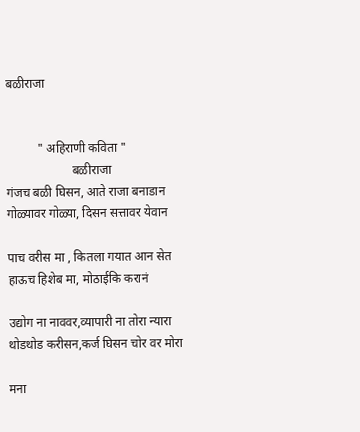बळीराजा


          " अहिराणी कविता "
                     बळीराजा
गंजच बळी घिसन, आते राजा बनाडान
गोळ्यावर गोळ्या, दिसन सत्तावर येवान

पाच वरीस मा , कितला गयात आन सेत
हाऊच हिशेब मा, मोठाईकि करानं

उद्योग ना नाववर,व्यापारी ना तोरा न्यारा
थोडथोड करीसन,कर्ज घिसन चोर वर मोरा

मना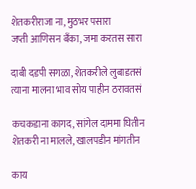शेतकरीराजा ना, मुठभर पसारा
जप्ती आणिसन बँका, जमा करतस सारा

दाबी दडपी सगळा, शेतकरीले लुबाडतसं
त्याना मालना भाव सोय पाहीन ठरावतसं

कचकडाना कागद, सांगेल दाममा घितीन
शेतकरी ना मालले, खालपडीन मांगतीन

काय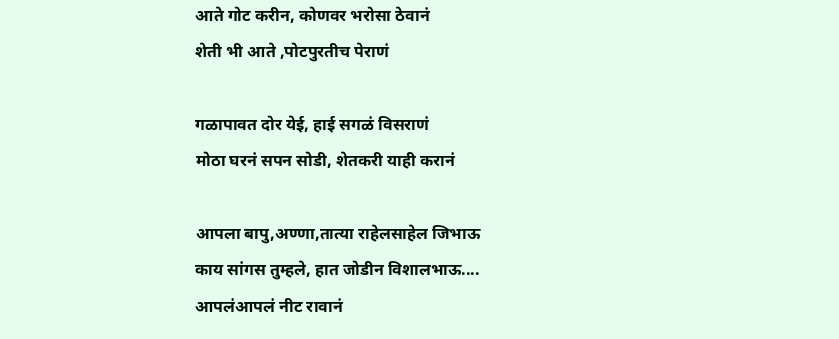आते गोट करीन, कोणवर भरोसा ठेवानं
शेती भी आते ,पोटपुरतीच पेराणं

गळापावत दोर येई, हाई सगळं विसराणं
मोठा घरनं सपन सोडी, शेतकरी याही करानं

आपला बापु,अण्णा,तात्या राहेलसाहेल जिभाऊ
काय सांगस तुम्हले, हात जोडीन विशालभाऊ....
आपलंआपलं नीट रावानं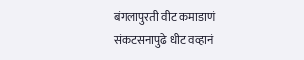बंगलापुरती वीट कमाडाणं
संकटसनापुढे धीट वव्हानं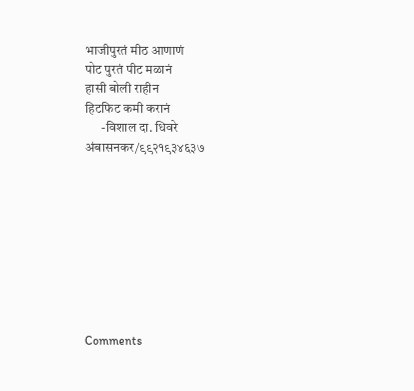भाजीपुरतं मीठ आणाणं
पोट पुरतं पीट मळानं
हासी बोली राहीन
हिटफिट कमी करानं
      -विशाल दा. धिवरे
अंबासनकर/९९२१९३४६३७









Comments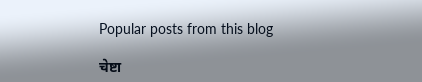Popular posts from this blog

चेष्टा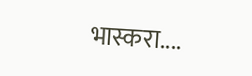भास्करा....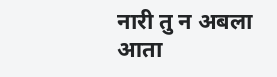नारी तु न अबला आता